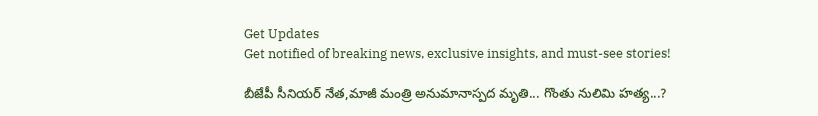Get Updates
Get notified of breaking news, exclusive insights, and must-see stories!

బీజేపీ సీనియర్ నేత,మాజీ మంత్రి అనుమానాస్పద మృతి... గొంతు నులిమి హత్య...?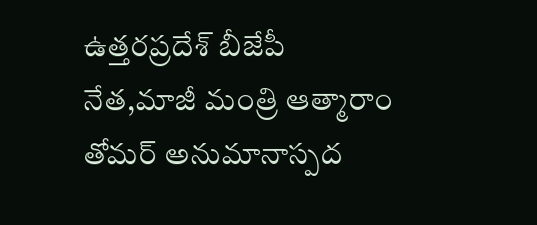ఉత్తరప్రదేశ్ బీజేపీ నేత,మాజీ మంత్రి ఆత్మారాం తోమర్ అనుమానాస్పద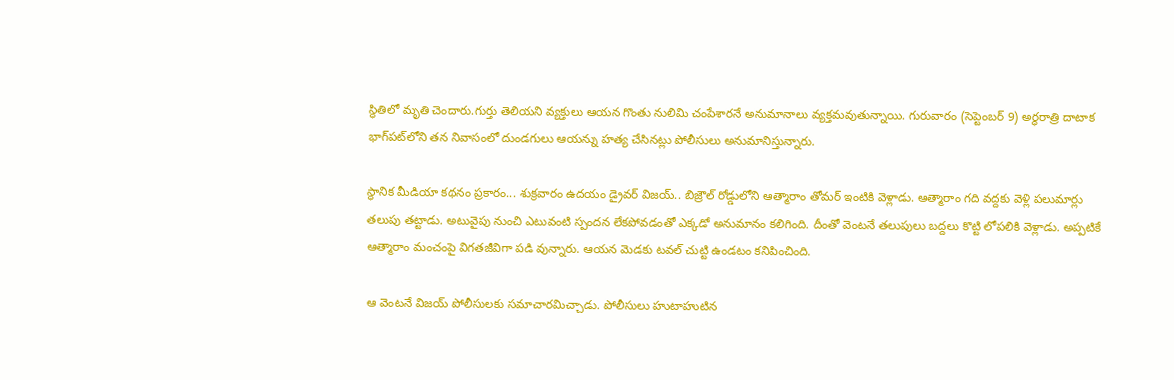స్థితిలో మృతి చెందారు.గుర్తు తెలియని వ్యక్తులు ఆయన గొంతు నులిమి చంపేశారనే అనుమానాలు వ్యక్తమవుతున్నాయి. గురువారం (సెప్టెంబర్ 9) అర్ధరాత్రి దాటాక భాగ్‌పట్‌లోని తన నివాసంలో దుండగులు ఆయన్ను హత్య చేసినట్లు పోలీసులు అనుమానిస్తున్నారు.

స్థానిక మీడియా కథనం ప్రకారం... శుక్రవారం ఉదయం డ్రైవర్ విజయ్.. బిజ్రౌల్‌ రోడ్డులోని ఆత్మారాం తోమర్ ఇంటికి వెళ్లాడు. ఆత్మారాం గది వద్దకు వెళ్లి పలుమార్లు తలుపు తట్టాడు. అటువైపు నుంచి ఎటువంటి స్పందన లేకపోవడంతో ఎక్కడో అనుమానం కలిగింది. దీంతో వెంటనే తలుపులు బద్దలు కొట్టి లోపలికి వెళ్లాడు. అప్పటికే ఆత్మారాం మంచంపై విగతజీవిగా పడి వున్నారు. ఆయన మెడకు టవల్ చుట్టి ఉండటం కనిపించింది.

ఆ వెంటనే విజయ్ పోలీసులకు సమాచారమిచ్చాడు. పోలీసులు హుటాహుటిన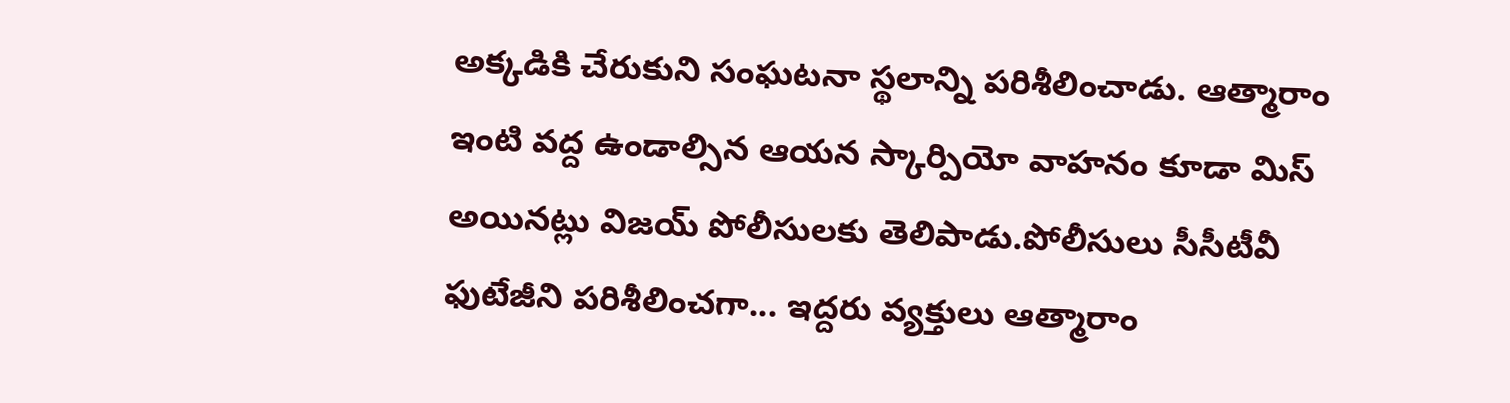అక్కడికి చేరుకుని సంఘటనా స్థలాన్ని పరిశీలించాడు. ఆత్మారాం ఇంటి వద్ద ఉండాల్సిన ఆయన స్కార్పియో వాహనం కూడా మిస్ అయినట్లు విజయ్ పోలీసులకు తెలిపాడు.పోలీసులు సీసీటీవీ ఫుటేజీని పరిశీలించగా... ఇద్దరు వ్యక్తులు ఆత్మారాం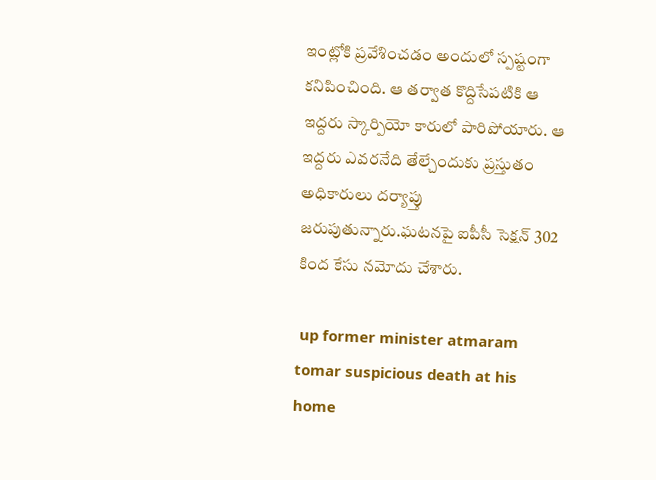ఇంట్లోకి ప్రవేశించడం అందులో స్పష్టంగా కనిపించింది. ఆ తర్వాత కొద్దిసేపటికి ఆ ఇద్దరు స్కార్పియో కారులో పారిపోయారు. ఆ ఇద్దరు ఎవరనేది తేల్చేందుకు ప్రస్తుతం అధికారులు దర్యాప్తు జరుపుతున్నారు.ఘటనపై ఐపీసీ సెక్షన్ 302 కింద కేసు నమోదు చేశారు.

 up former minister atmaram tomar suspicious death at his home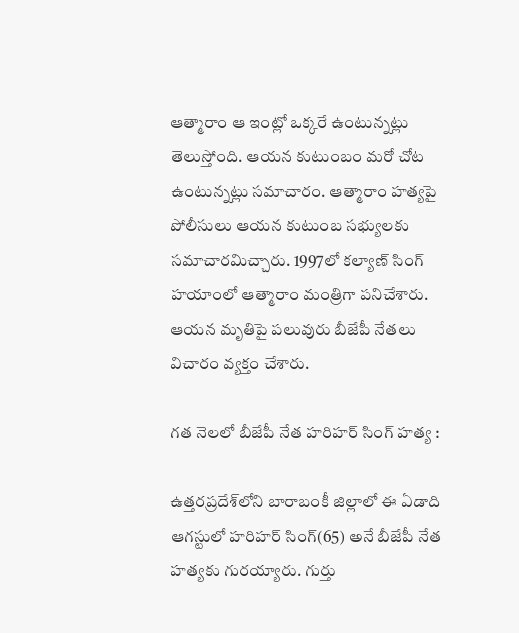ఆత్మారాం ఆ ఇంట్లో ఒక్కరే ఉంటున్నట్లు తెలుస్తోంది. ఆయన కుటుంబం మరో చోట ఉంటున్నట్లు సమాచారం. ఆత్మారాం హత్యపై పోలీసులు ఆయన కుటుంబ సభ్యులకు సమాచారమిచ్చారు. 1997లో కల్యాణ్ సింగ్ హయాంలో ఆత్మారాం మంత్రిగా పనిచేశారు. ఆయన మృతిపై పలువురు బీజేపీ నేతలు విచారం వ్యక్తం చేశారు.

గత నెలలో బీజేపీ నేత హరిహర్ సింగ్ హత్య :

ఉత్తరప్రదేశ్‌లోని బారాబంకీ జిల్లాలో ఈ ఏడాది ఆగస్టులో హరిహర్ సింగ్(65) అనే బీజేపీ నేత హత్యకు గురయ్యారు. గుర్తు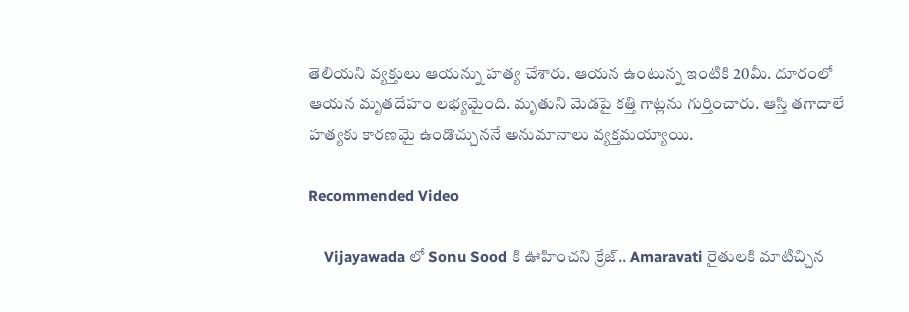తెలియని వ్యక్తులు ఆయన్ను హత్య చేశారు. ఆయన ఉంటున్న ఇంటికి 20మీ. దూరంలో ఆయన మృతదేహం లభ్యమైంది. మృతుని మెడపై కత్తి గాట్లను గుర్తించారు. ఆస్తి తగాదాలే హత్యకు కారణమై ఉండొచ్చుననే అనుమానాలు వ్యక్తమయ్యాయి.

Recommended Video

    Vijayawada లో Sonu Sood కి ఊహించని క్రేజ్.. Amaravati రైతులకి మాటిచ్చిన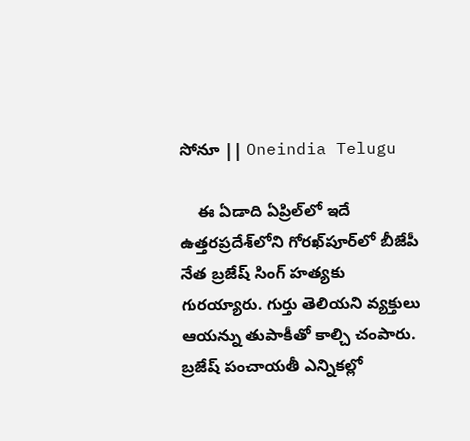సోనూ || Oneindia Telugu

    ఈ ఏడాది ఏప్రిల్‌లో ఇదే ఉత్తరప్రదేశ్‌లోని గోరఖ్‌పూర్‌లో బీజేపీ నేత బ్రజేష్ సింగ్ హత్యకు గురయ్యారు. గుర్తు తెలియని వ్యక్తులు ఆయన్ను తుపాకీతో కాల్చి చంపారు. బ్రజేష్ పంచాయతీ ఎన్నికల్లో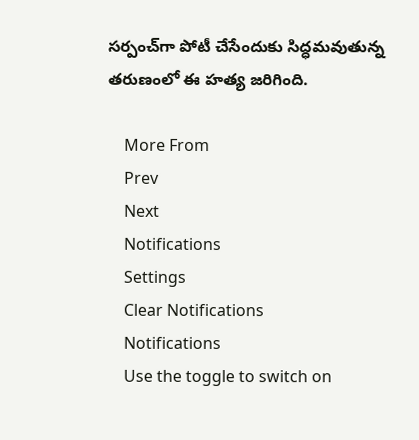సర్పంచ్‌గా పోటీ చేసేందుకు సిద్ధమవుతున్న తరుణంలో ఈ హత్య జరిగింది.

    More From
    Prev
    Next
    Notifications
    Settings
    Clear Notifications
    Notifications
    Use the toggle to switch on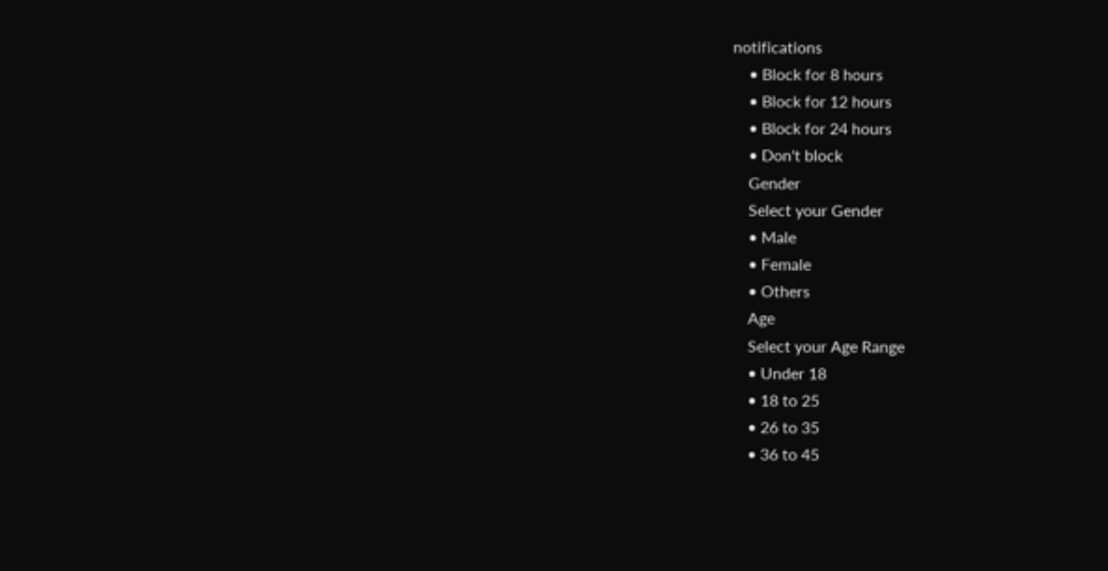notifications
    • Block for 8 hours
    • Block for 12 hours
    • Block for 24 hours
    • Don't block
    Gender
    Select your Gender
    • Male
    • Female
    • Others
    Age
    Select your Age Range
    • Under 18
    • 18 to 25
    • 26 to 35
    • 36 to 45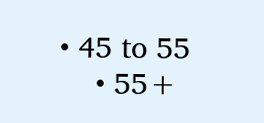• 45 to 55
    • 55+